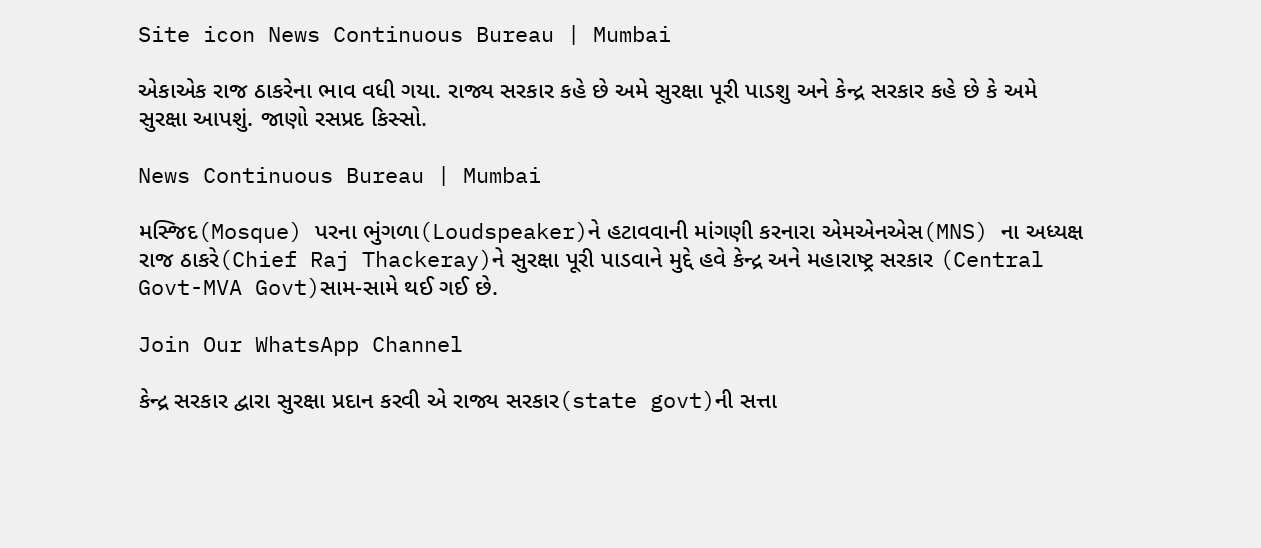Site icon News Continuous Bureau | Mumbai

એકાએક રાજ ઠાકરેના ભાવ વધી ગયા. રાજ્ય સરકાર કહે છે અમે સુરક્ષા પૂરી પાડશુ અને કેન્દ્ર સરકાર કહે છે કે અમે સુરક્ષા આપશું. જાણો રસપ્રદ કિસ્સો.

News Continuous Bureau | Mumbai

મસ્જિદ(Mosque) પરના ભુંગળા(Loudspeaker)ને હટાવવાની માંગણી કરનારા એમએનએસ(MNS) ના અધ્યક્ષ રાજ ઠાકરે(Chief Raj Thackeray)ને સુરક્ષા પૂરી પાડવાને મુદ્દે હવે કેન્દ્ર અને મહારાષ્ટ્ર સરકાર (Central Govt-MVA Govt)સામ-સામે થઈ ગઈ છે.

Join Our WhatsApp Channel

કેન્દ્ર સરકાર દ્વારા સુરક્ષા પ્રદાન કરવી એ રાજ્ય સરકાર(state govt)ની સત્તા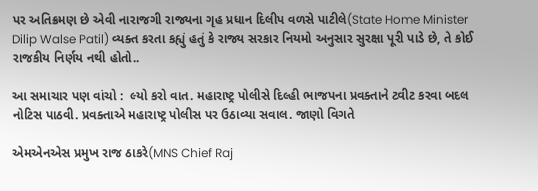પર અતિક્રમણ છે એવી નારાજગી રાજ્યના ગૃહ પ્રધાન દિલીપ વળસે પાટીલે(State Home Minister Dilip Walse Patil) વ્યક્ત કરતા કહ્યું હતું કે રાજ્ય સરકાર નિયમો અનુસાર સુરક્ષા પૂરી પાડે છે, તે કોઈ રાજકીય નિર્ણય નથી હોતો..

આ સમાચાર પણ વાંચો :  લ્યો કરો વાત. મહારાષ્ટ્ર પોલીસે દિલ્હી ભાજપના પ્રવક્તાને ટ્વીટ કરવા બદલ નોટિસ પાઠવી. પ્રવક્તાએ મહારાષ્ટ્ર પોલીસ પર ઉઠાવ્યા સવાલ. જાણો વિગતે

એમએનએસ પ્રમુખ રાજ ઠાકરે(MNS Chief Raj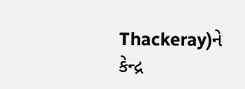Thackeray)ને કેન્દ્ર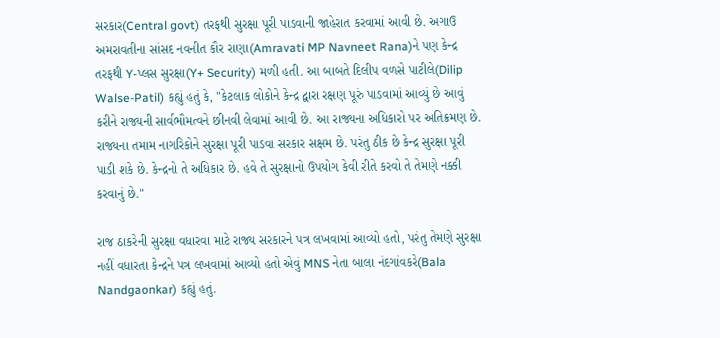સરકાર(Central govt) તરફથી સુરક્ષા પૂરી પાડવાની જાહેરાત કરવામાં આવી છે. અગાઉ અમરાવતીના સાંસદ નવનીત કૌર રાણા(Amravati MP Navneet Rana)ને પણ કેન્દ્ર તરફથી Y-પ્લસ સુરક્ષા(Y+ Security) મળી હતી. આ બાબતે દિલીપ વળસે પાટીલે(Dilip Walse-Patil) કહ્યું હતું કે, "કેટલાક લોકોને કેન્દ્ર દ્વારા રક્ષણ પૂરું પાડવામાં આવ્યું છે આવું કરીને રાજ્યની સાર્વભૌમત્વને છીનવી લેવામાં આવી છે. આ રાજ્યના અધિકારો પર અતિક્રમણ છે. રાજ્યના તમામ નાગરિકોને સુરક્ષા પૂરી પાડવા સરકાર સક્ષમ છે. પરંતુ ઠીક છે કેન્દ્ર સુરક્ષા પૂરી પાડી શકે છે. કેન્દ્રનો તે અધિકાર છે. હવે તે સુરક્ષાનો ઉપયોગ કેવી રીતે કરવો તે તેમણે નક્કી કરવાનું છે."

રાજ ઠાકરેની સુરક્ષા વધારવા માટે રાજ્ય સરકારને પત્ર લખવામાં આવ્યો હતો, પરંતુ તેમણે સુરક્ષા નહીં વધારતા કેન્દ્રને પત્ર લખવામાં આવ્યો હતો એવું MNS નેતા બાલા નંદગાંવકરે(Bala Nandgaonkar) કહ્યું હતું.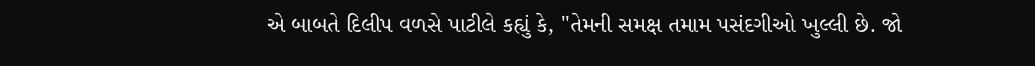એ બાબતે દિલીપ વળસે પાટીલે કહ્યું કે, "તેમની સમક્ષ તમામ પસંદગીઓ ખુલ્લી છે. જો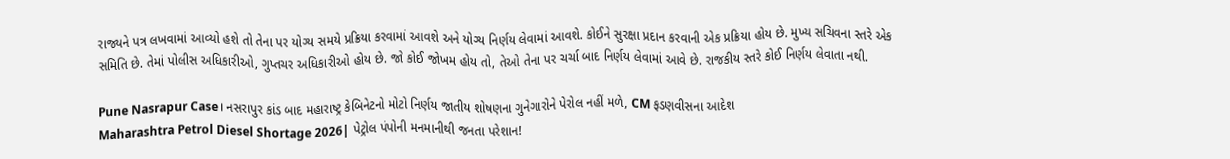રાજ્યને પત્ર લખવામાં આવ્યો હશે તો તેના પર યોગ્ય સમયે પ્રક્રિયા કરવામાં આવશે અને યોગ્ય નિર્ણય લેવામાં આવશે. કોઈને સુરક્ષા પ્રદાન કરવાની એક પ્રક્રિયા હોય છે. મુખ્ય સચિવના સ્તરે એક સમિતિ છે. તેમાં પોલીસ અધિકારીઓ, ગુપ્તચર અધિકારીઓ હોય છે. જો કોઈ જોખમ હોય તો, તેઓ તેના પર ચર્ચા બાદ નિર્ણય લેવામાં આવે છે. રાજકીય સ્તરે કોઈ નિર્ણય લેવાતા નથી.

Pune Nasrapur Case। નસરાપુર કાંડ બાદ મહારાષ્ટ્ર કેબિનેટનો મોટો નિર્ણય જાતીય શોષણના ગુનેગારોને પેરોલ નહીં મળે, CM ફડણવીસના આદેશ
Maharashtra Petrol Diesel Shortage 2026| પેટ્રોલ પંપોની મનમાનીથી જનતા પરેશાન!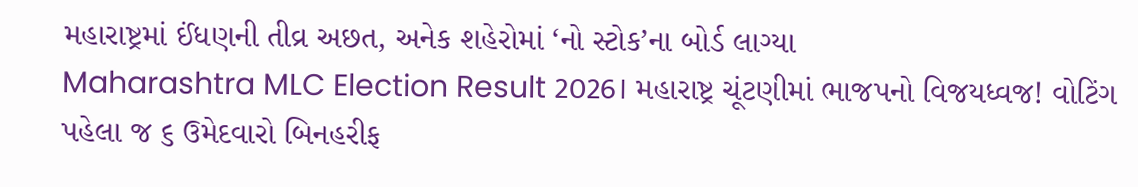મહારાષ્ટ્રમાં ઈંધણની તીવ્ર અછત, અનેક શહેરોમાં ‘નો સ્ટોક’ના બોર્ડ લાગ્યા
Maharashtra MLC Election Result 2026। મહારાષ્ટ્ર ચૂંટણીમાં ભાજપનો વિજયધ્વજ! વોટિંગ પહેલા જ ૬ ઉમેદવારો બિનહરીફ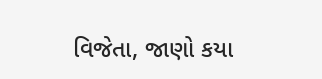વિજેતા, જાણો કયા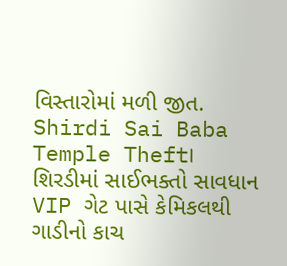વિસ્તારોમાં મળી જીત.
Shirdi Sai Baba Temple Theft। શિરડીમાં સાઈભક્તો સાવધાન VIP ગેટ પાસે કેમિકલથી ગાડીનો કાચ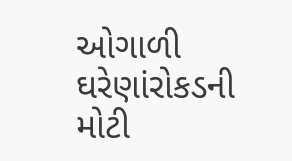ઓગાળી ઘરેણાંરોકડની મોટી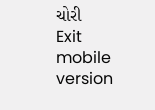ચોરી
Exit mobile version